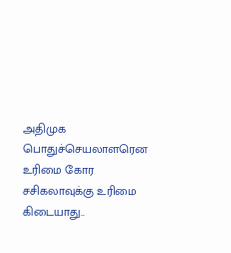அதிமுக பொதுச்செயலாளரென உரிமை கோர சசிகலாவுக்கு உரிமை கிடையாது..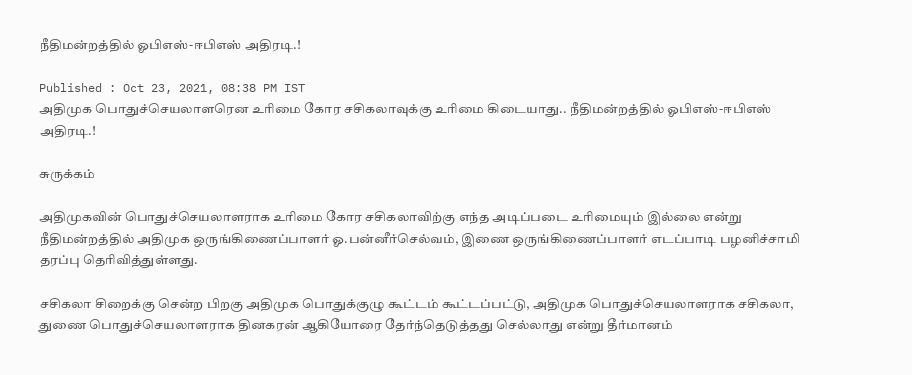நீதிமன்றத்தில் ஓபிஎஸ்-ஈபிஎஸ் அதிரடி.!

Published : Oct 23, 2021, 08:38 PM IST
அதிமுக பொதுச்செயலாளரென உரிமை கோர சசிகலாவுக்கு உரிமை கிடையாது.. நீதிமன்றத்தில் ஓபிஎஸ்-ஈபிஎஸ் அதிரடி.!

சுருக்கம்

அதிமுகவின் பொதுச்செயலாளராக உரிமை கோர சசிகலாவிற்கு எந்த அடிப்படை உரிமையும் இல்லை என்று நீதிமன்றத்தில் அதிமுக ஒருங்கிணைப்பாளர் ஓ.பன்னீர்செல்வம், இணை ஒருங்கிணைப்பாளர் எடப்பாடி பழனிச்சாமி தரப்பு தெரிவித்துள்ளது.

சசிகலா சிறைக்கு சென்ற பிறகு அதிமுக பொதுக்குழு கூட்டம் கூட்டப்பட்டு, அதிமுக பொதுச்செயலாளராக சசிகலா, துணை பொதுச்செயலாளராக தினகரன் ஆகியோரை தேர்ந்தெடுத்தது செல்லாது என்று தீர்மானம்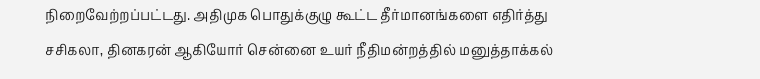நிறைவேற்றப்பட்டது. அதிமுக பொதுக்குழு கூட்ட தீர்மானங்களை எதிர்த்து சசிகலா, தினகரன் ஆகியோர் சென்னை உயர் நீதிமன்றத்தில் மனுத்தாக்கல்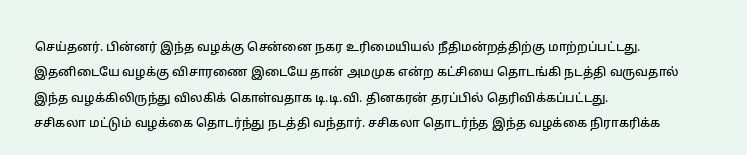செய்தனர். பின்னர் இந்த வழக்கு சென்னை நகர உரிமையியல் நீதிமன்றத்திற்கு மாற்றப்பட்டது. இதனிடையே வழக்கு விசாரணை இடையே தான் அமமுக என்ற கட்சியை தொடங்கி நடத்தி வருவதால் இந்த வழக்கிலிருந்து விலகிக் கொள்வதாக டி.டி.வி. தினகரன் தரப்பில் தெரிவிக்கப்பட்டது.
சசிகலா மட்டும் வழக்கை தொடர்ந்து நடத்தி வந்தார். சசிகலா தொடர்ந்த இந்த வழக்கை நிராகரிக்க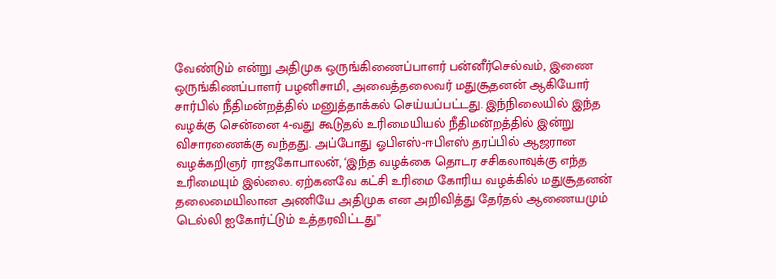வேண்டும் என்று அதிமுக ஒருங்கிணைப்பாளர் பன்னீர்செல்வம், இணை ஒருங்கிணப்பாளர் பழனிசாமி, அவைத்தலைவர் மதுசூதனன் ஆகியோர் சார்பில் நீதிமன்றத்தில் மனுத்தாக்கல் செய்யப்பட்டது. இந்நிலையில் இந்த வழக்கு சென்னை 4-வது கூடுதல் உரிமையியல் நீதிமன்றத்தில் இன்று விசாரணைக்கு வந்தது. அப்போது ஓபிஎஸ்-ஈபிஎஸ் தரப்பில் ஆஜரான வழக்கறிஞர் ராஜகோபாலன், ‘இந்த வழக்கை தொடர சசிகலாவுக்கு எந்த உரிமையும் இல்லை. ஏற்கனவே கட்சி உரிமை கோரிய வழக்கில் மதுசூதனன் தலைமையிலான அணியே அதிமுக என அறிவித்து தேர்தல் ஆணையமும் டெல்லி ஐகோர்ட்டும் உத்தரவிட்டது”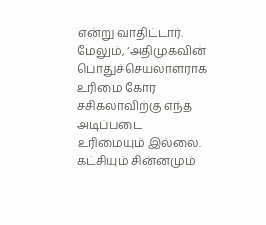என்று வாதிட்டார்.
மேலும், ‘அதிமுகவின் பொதுச்செயலாளராக உரிமை கோர சசிகலாவிற்கு எந்த அடிப்படை உரிமையும் இல்லை. கட்சியும் சின்னமும்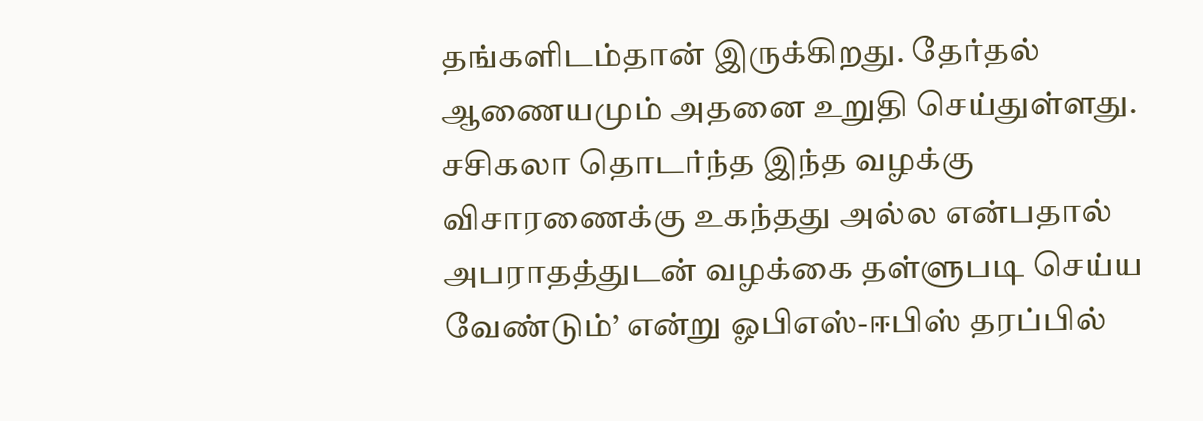தங்களிடம்தான் இருக்கிறது. தேர்தல் ஆணையமும் அதனை உறுதி செய்துள்ளது. சசிகலா தொடர்ந்த இந்த வழக்கு விசாரணைக்கு உகந்தது அல்ல என்பதால் அபராதத்துடன் வழக்கை தள்ளுபடி செய்ய வேண்டும்’ என்று ஓபிஎஸ்-ஈபிஸ் தரப்பில்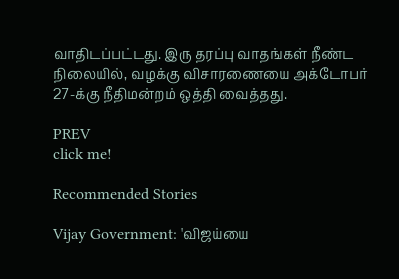வாதிடப்பட்டது. இரு தரப்பு வாதங்கள் நீண்ட நிலையில், வழக்கு விசாரணையை அக்டோபர் 27-க்கு நீதிமன்றம் ஒத்தி வைத்தது.

PREV
click me!

Recommended Stories

Vijay Government: 'விஜய்யை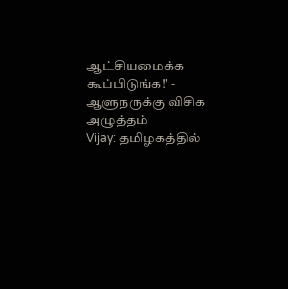ஆட்சியமைக்க கூப்பிடுங்க!' - ஆளுநருக்கு விசிக அழுத்தம்
Vijay: தமிழகத்தில்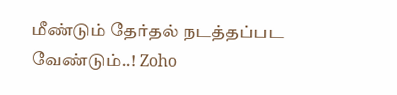மீண்டும் தேர்தல் நடத்தப்பட வேண்டும்..! Zoho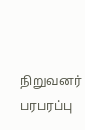நிறுவனர் பரபரப்பு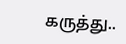கருத்து..